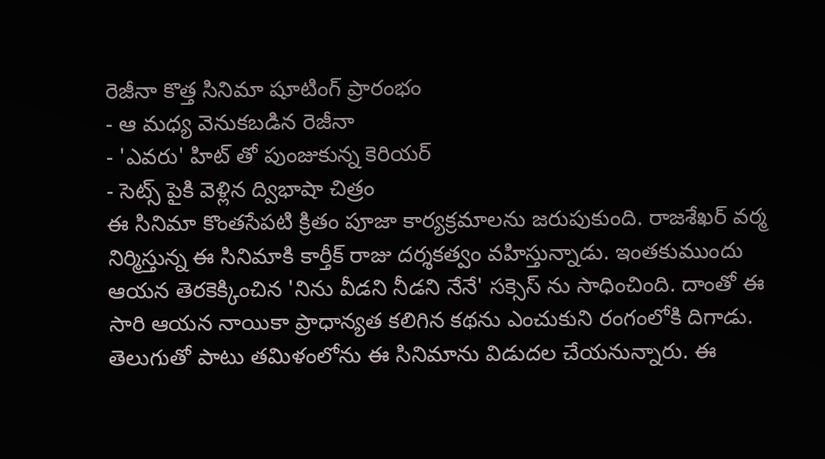రెజీనా కొత్త సినిమా షూటింగ్ ప్రారంభం
- ఆ మధ్య వెనుకబడిన రెజీనా
- 'ఎవరు' హిట్ తో పుంజుకున్న కెరియర్
- సెట్స్ పైకి వెళ్లిన ద్విభాషా చిత్రం
ఈ సినిమా కొంతసేపటి క్రితం పూజా కార్యక్రమాలను జరుపుకుంది. రాజశేఖర్ వర్మ నిర్మిస్తున్న ఈ సినిమాకి కార్తీక్ రాజు దర్శకత్వం వహిస్తున్నాడు. ఇంతకుముందు ఆయన తెరకెక్కించిన 'నిను వీడని నీడని నేనే' సక్సెస్ ను సాధించింది. దాంతో ఈ సారి ఆయన నాయికా ప్రాధాన్యత కలిగిన కథను ఎంచుకుని రంగంలోకి దిగాడు. తెలుగుతో పాటు తమిళంలోను ఈ సినిమాను విడుదల చేయనున్నారు. ఈ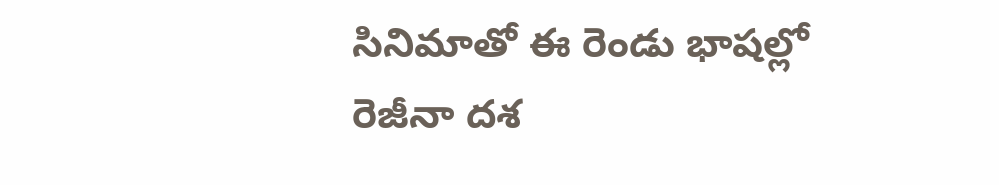సినిమాతో ఈ రెండు భాషల్లో రెజీనా దశ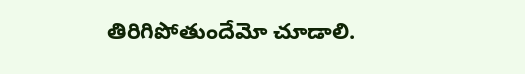తిరిగిపోతుందేమో చూడాలి.